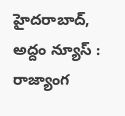హైదరాబాద్, అద్దం న్యూస్ : రాజ్యాంగ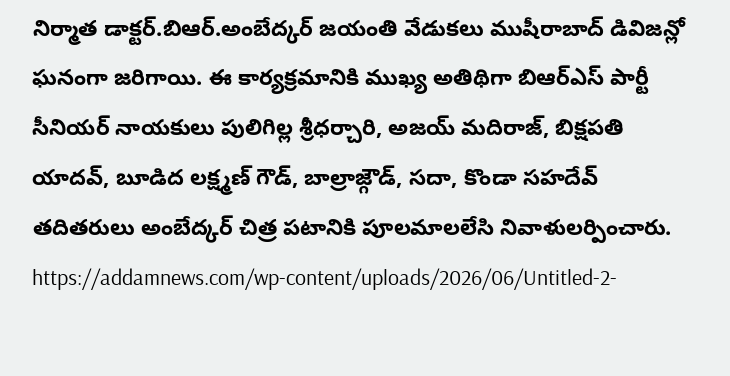నిర్మాత డాక్టర్.బిఆర్.అంబేద్కర్ జయంతి వేడుకలు ముషీరాబాద్ డివిజన్లో ఘనంగా జరిగాయి. ఈ కార్యక్రమానికి ముఖ్య అతిథిగా బిఆర్ఎస్ పార్టీ సీనియర్ నాయకులు పులిగిల్ల శ్రీధర్చారి, అజయ్ మదిరాజ్, బిక్షపతి యాదవ్, బూడిద లక్ష్మణ్ గౌడ్, బాల్రాజ్గౌడ్, సదా, కొండా సహదేవ్ తదితరులు అంబేద్కర్ చిత్ర పటానికి పూలమాలలేసి నివాళులర్పించారు.
https://addamnews.com/wp-content/uploads/2026/06/Untitled-2-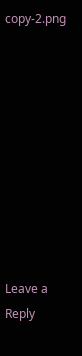copy-2.png










Leave a Reply